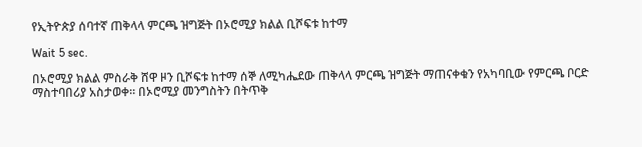የኢትዮጵያ ሰባተኛ ጠቅላላ ምርጫ ዝግጅት በኦሮሚያ ክልል ቢሾፍቱ ከተማ

Wait 5 sec.

በኦሮሚያ ክልል ምስራቅ ሸዋ ዞን ቢሾፍቱ ከተማ ሰኞ ለሚካሔደው ጠቅላላ ምርጫ ዝግጅት ማጠናቀቁን የአካባቢው የምርጫ ቦርድ ማስተባበሪያ አስታወቀ። በኦሮሚያ መንግስትን በትጥቅ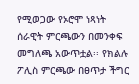የሚወጋው የኦሮሞ ነጻነት ሰራዊት ምርጫውን በመንቀፍ መግለጫ አውጥቷል፡፡ የክልሉ ፖሊስ ምርጫው በፀጥታ ችግር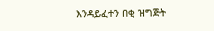እንዳይፈተን በቂ ዝግጅት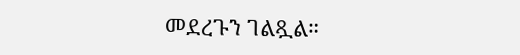መደረጉን ገልጿል።